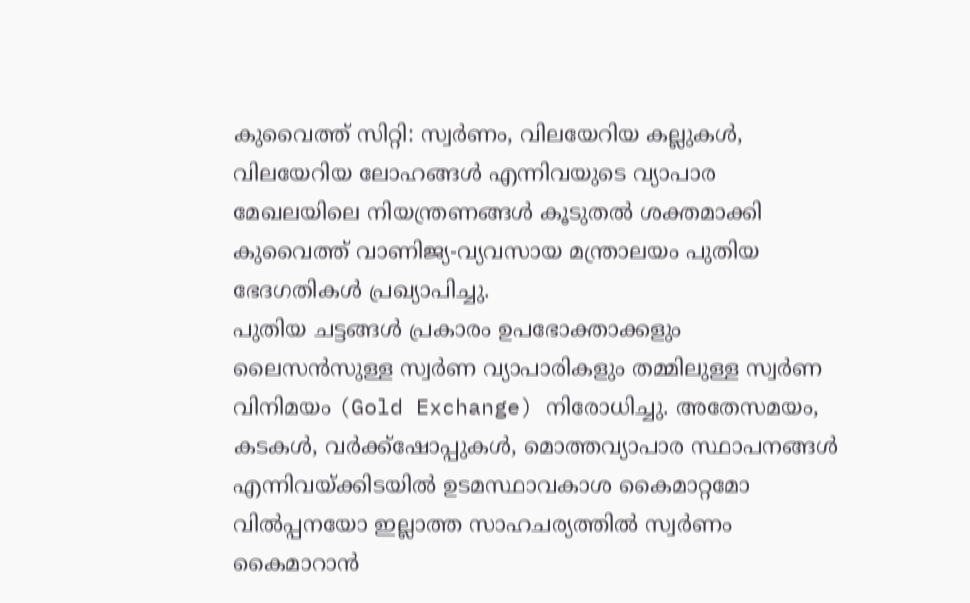കുവൈത്ത് സിറ്റി: സ്വർണം, വിലയേറിയ കല്ലുകൾ, വിലയേറിയ ലോഹങ്ങൾ എന്നിവയുടെ വ്യാപാര മേഖലയിലെ നിയന്ത്രണങ്ങൾ കൂടുതൽ ശക്തമാക്കി കുവൈത്ത് വാണിജ്യ-വ്യവസായ മന്ത്രാലയം പുതിയ ഭേദഗതികൾ പ്രഖ്യാപിച്ചു.
പുതിയ ചട്ടങ്ങൾ പ്രകാരം ഉപഭോക്താക്കളും ലൈസൻസുള്ള സ്വർണ വ്യാപാരികളും തമ്മിലുള്ള സ്വർണ വിനിമയം (Gold Exchange) നിരോധിച്ചു. അതേസമയം, കടകൾ, വർക്ക്ഷോപ്പുകൾ, മൊത്തവ്യാപാര സ്ഥാപനങ്ങൾ എന്നിവയ്ക്കിടയിൽ ഉടമസ്ഥാവകാശ കൈമാറ്റമോ വിൽപ്പനയോ ഇല്ലാത്ത സാഹചര്യത്തിൽ സ്വർണം കൈമാറാൻ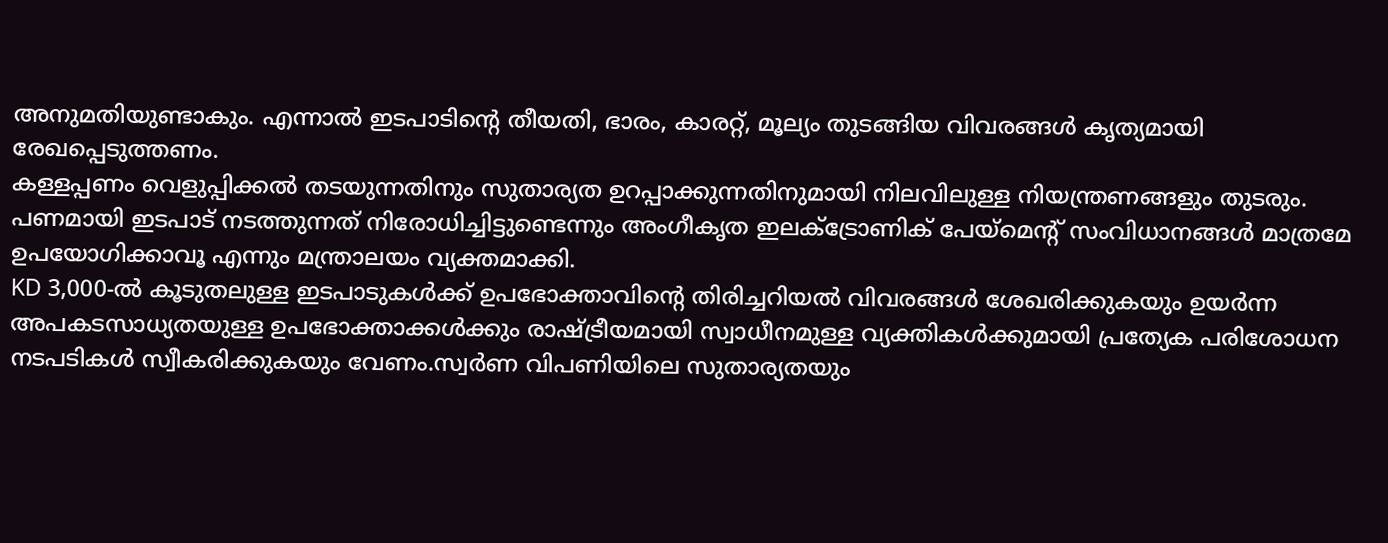അനുമതിയുണ്ടാകും. എന്നാൽ ഇടപാടിന്റെ തീയതി, ഭാരം, കാരറ്റ്, മൂല്യം തുടങ്ങിയ വിവരങ്ങൾ കൃത്യമായി രേഖപ്പെടുത്തണം.
കള്ളപ്പണം വെളുപ്പിക്കൽ തടയുന്നതിനും സുതാര്യത ഉറപ്പാക്കുന്നതിനുമായി നിലവിലുള്ള നിയന്ത്രണങ്ങളും തുടരും. പണമായി ഇടപാട് നടത്തുന്നത് നിരോധിച്ചിട്ടുണ്ടെന്നും അംഗീകൃത ഇലക്ട്രോണിക് പേയ്മെന്റ് സംവിധാനങ്ങൾ മാത്രമേ ഉപയോഗിക്കാവൂ എന്നും മന്ത്രാലയം വ്യക്തമാക്കി.
KD 3,000-ൽ കൂടുതലുള്ള ഇടപാടുകൾക്ക് ഉപഭോക്താവിന്റെ തിരിച്ചറിയൽ വിവരങ്ങൾ ശേഖരിക്കുകയും ഉയർന്ന അപകടസാധ്യതയുള്ള ഉപഭോക്താക്കൾക്കും രാഷ്ട്രീയമായി സ്വാധീനമുള്ള വ്യക്തികൾക്കുമായി പ്രത്യേക പരിശോധന നടപടികൾ സ്വീകരിക്കുകയും വേണം.സ്വർണ വിപണിയിലെ സുതാര്യതയും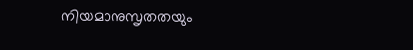നിയമാനുസൃതതയും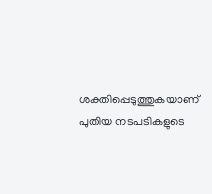ശക്തിപ്പെടുത്തുകയാണ് പുതിയ നടപടികളുടെ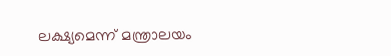ലക്ഷ്യമെന്ന് മന്ത്രാലയം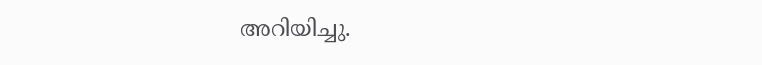അറിയിച്ചു.